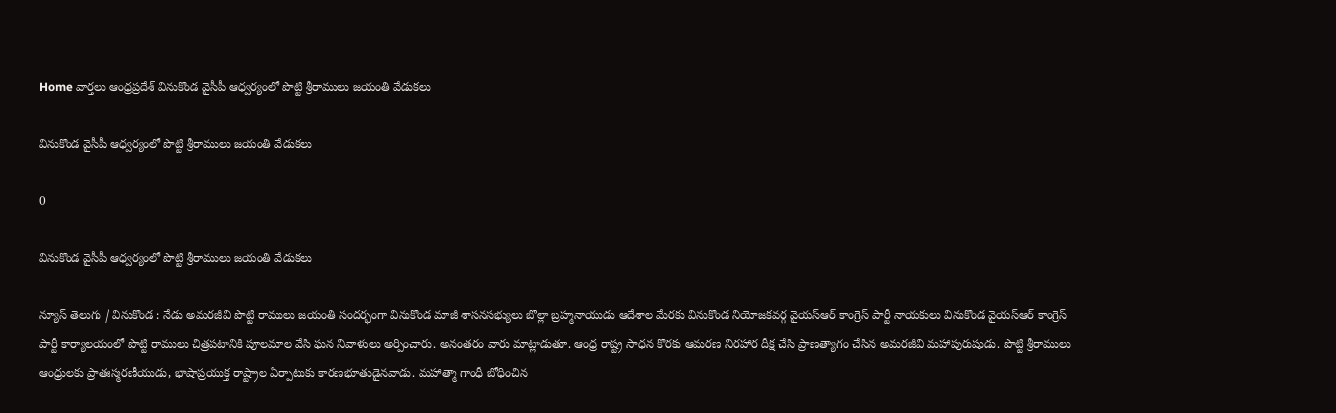Home వార్తలు ఆంధ్రప్రదేశ్‌ వినుకొండ వైసీపీ ఆధ్వర్యంలో పొట్టి శ్రీరాములు జయంతి వేడుకలు

వినుకొండ వైసీపీ ఆధ్వర్యంలో పొట్టి శ్రీరాములు జయంతి వేడుకలు

0

వినుకొండ వైసీపీ ఆధ్వర్యంలో పొట్టి శ్రీరాములు జయంతి వేడుకలు

న్యూస్ తెలుగు / వినుకొండ : నేడు అమరజీవి పొట్టి రాములు జయంతి సందర్భంగా వినుకొండ మాజీ శాసనసభ్యులు బొల్లా బ్రహ్మనాయుడు ఆదేశాల మేరకు వినుకొండ నియోజకవర్గ వైయస్ఆర్ కాంగ్రెస్ పార్టీ నాయకులు వినుకొండ వైయస్ఆర్ కాంగ్రెస్ పార్టీ కార్యాలయంలో పొట్టి రాములు చిత్రపటానికి పూలమాల వేసి ఘన నివాళులు అర్పించారు. అనంతరం వారు మాట్లాడుతూ. ఆంధ్ర రాష్ట్ర సాధన కొరకు ఆమరణ నిరహార దీక్ష చేసి ప్రాణత్యాగం చేసిన అమరజీవి మహాపురుషుడు. పొట్టి శ్రీరాములు ఆంధ్రులకు ప్రాతఃస్మరణీయుడు, భాషాప్రయుక్త రాష్ట్రాల ఏర్పాటుకు కారణభూతుడైనవాడు. మహాత్మా గాంధీ బోధించిన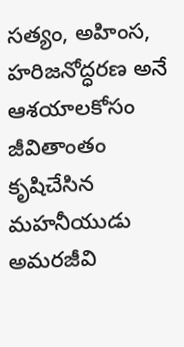సత్యం, అహింస, హరిజనోద్ధరణ అనే ఆశయాలకోసం జీవితాంతం కృషిచేసిన మహనీయుడు అమరజీవి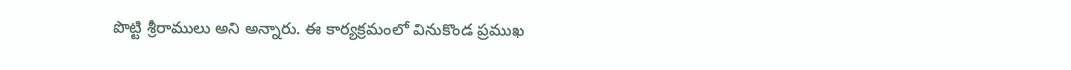పొట్టి శ్రీరాములు అని అన్నారు. ఈ కార్యక్రమంలో వినుకొండ ప్రముఖ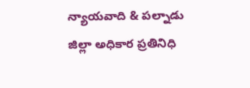న్యాయవాది & పల్నాడు జిల్లా అధికార ప్రతినిధి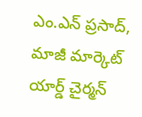ఎం.ఎన్ ప్రసాద్, మాజీ మార్కెట్ యార్డ్ చైర్మన్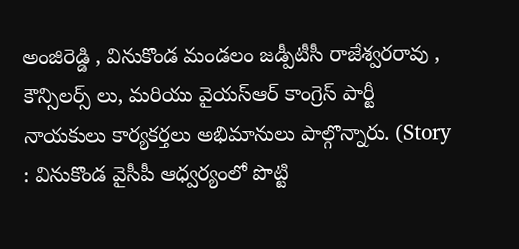అంజిరెడ్డి , వినుకొండ మండలం జడ్పీటీసీ రాజేశ్వరరావు , కౌన్సిలర్స్ లు, మరియు వైయస్ఆర్ కాంగ్రెస్ పార్టీ నాయకులు కార్యకర్తలు అభిమానులు పాల్గొన్నారు. (Story : వినుకొండ వైసీపీ ఆధ్వర్యంలో పొట్టి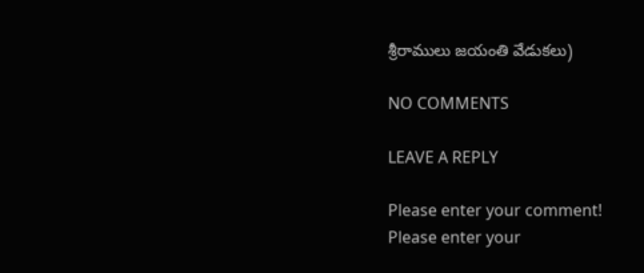శ్రీరాములు జయంతి వేడుకలు)

NO COMMENTS

LEAVE A REPLY

Please enter your comment!
Please enter your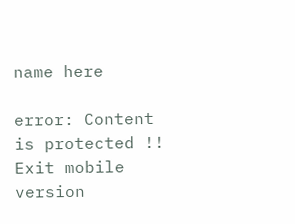name here

error: Content is protected !!
Exit mobile version